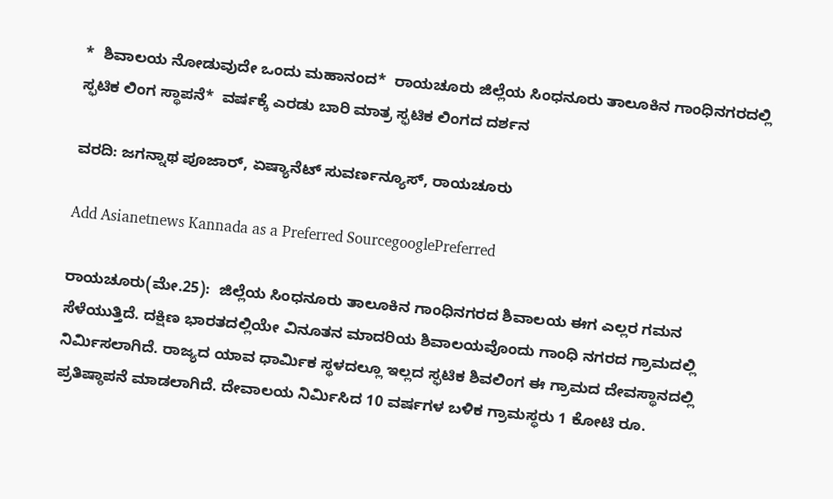*  ಶಿವಾಲಯ ನೋಡುವುದೇ ಒಂದು ಮಹಾನಂದ*  ರಾಯಚೂರು ಜಿಲ್ಲೆಯ ಸಿಂಧನೂರು ತಾಲೂಕಿನ ಗಾಂಧಿನಗರದಲ್ಲಿ ಸ್ಫಟಿಕ ಲಿಂಗ ಸ್ಥಾಪನೆ*  ವರ್ಷಕ್ಕೆ ಎರಡು ಬಾರಿ ಮಾತ್ರ ಸ್ಫಟಿಕ ಲಿಂಗದ ದರ್ಶನ

ವರದಿ: ಜಗನ್ನಾಥ ಪೂಜಾರ್, ಏಷ್ಯಾನೆಟ್ ಸುವರ್ಣನ್ಯೂಸ್, ರಾಯಚೂರು

Add Asianetnews Kannada as a Preferred SourcegooglePreferred

ರಾಯಚೂರು(ಮೇ.25):  ಜಿಲ್ಲೆಯ ಸಿಂಧನೂರು ತಾಲೂಕಿನ ಗಾಂಧಿನಗರದ ಶಿವಾಲಯ ಈಗ ಎಲ್ಲರ ಗಮನ ಸೆಳೆಯುತ್ತಿದೆ. ದಕ್ಷಿಣ ಭಾರತದಲ್ಲಿಯೇ ವಿನೂತನ ಮಾದರಿಯ ಶಿವಾಲಯವೊಂದು ಗಾಂಧಿ ನಗರದ ಗ್ರಾಮದಲ್ಲಿ ನಿರ್ಮಿಸಲಾಗಿದೆ. ರಾಜ್ಯದ ಯಾವ ಧಾರ್ಮಿಕ ಸ್ಥಳದಲ್ಲೂ ಇಲ್ಲದ ಸ್ಫಟಿಕ ಶಿವಲಿಂಗ ಈ ಗ್ರಾಮದ ದೇವಸ್ಥಾನದಲ್ಲಿ ಪ್ರತಿಷ್ಠಾಪನೆ ಮಾಡಲಾಗಿದೆ. ದೇವಾಲಯ ನಿರ್ಮಿಸಿದ 10 ವರ್ಷಗಳ ಬಳಿಕ ಗ್ರಾಮಸ್ಥರು 1 ಕೋಟಿ ರೂ.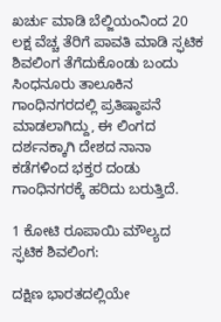ಖರ್ಚು ಮಾಡಿ ಬೆಲ್ಜಿಯಂನಿಂದ 20 ಲಕ್ಷ ವೆಚ್ಚ ತೆರಿಗೆ ಪಾವತಿ ಮಾಡಿ ಸ್ಫಟಿಕ ಶಿವಲಿಂಗ ತೆಗೆದುಕೊಂಡು ಬಂದು ಸಿಂಧನೂರು ತಾಲೂಕಿನ ಗಾಂಧಿನಗರದಲ್ಲಿ ಪ್ರತಿಷ್ಠಾಪನೆ ಮಾಡಲಾಗಿದ್ದು, ಈ ಲಿಂಗದ ದರ್ಶನಕ್ಕಾಗಿ ದೇಶದ ನಾನಾ ಕಡೆಗಳಿಂದ ಭಕ್ತರ ದಂಡು ಗಾಂಧಿನಗರಕ್ಕೆ ಹರಿದು ಬರುತ್ತಿದೆ.

1 ಕೋಟಿ ರೂಪಾಯಿ ಮೌಲ್ಯದ ಸ್ಫಟಿಕ ಶಿವಲಿಂಗ:

ದಕ್ಷಿಣ ಭಾರತದಲ್ಲಿಯೇ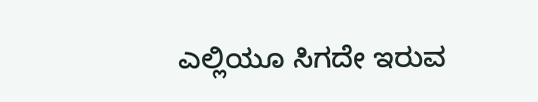ಎಲ್ಲಿಯೂ ಸಿಗದೇ ಇರುವ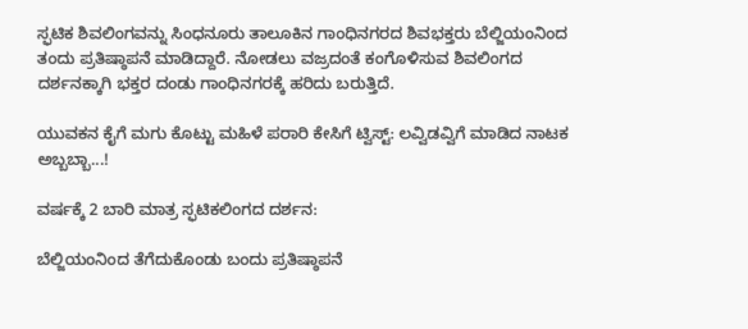ಸ್ಫಟಿಕ ಶಿವಲಿಂಗವನ್ನು ಸಿಂಧನೂರು ತಾಲೂಕಿನ ಗಾಂಧಿನಗರದ ಶಿವಭಕ್ತರು ಬೆಲ್ಜಿಯಂನಿಂದ ತಂದು ಪ್ರತಿಷ್ಠಾಪನೆ ಮಾಡಿದ್ದಾರೆ. ನೋಡಲು ವಜ್ರದಂತೆ ಕಂಗೊಳಿಸುವ ಶಿವಲಿಂಗದ ದರ್ಶನಕ್ಕಾಗಿ ಭಕ್ತರ ದಂಡು ಗಾಂಧಿನಗರಕ್ಕೆ ಹರಿದು ಬರುತ್ತಿದೆ.

ಯುವಕನ ಕೈಗೆ ಮಗು ಕೊಟ್ಟು ಮಹಿಳೆ ಪರಾರಿ ಕೇಸಿಗೆ ಟ್ವಿಸ್ಟ್: ಲವ್ವಿಡವ್ವಿಗೆ ಮಾಡಿದ ನಾಟಕ ಅಬ್ಬಬ್ಬಾ...!

ವರ್ಷಕ್ಕೆ 2 ಬಾರಿ ಮಾತ್ರ ಸ್ಫಟಿಕಲಿಂಗದ ದರ್ಶನ:

ಬೆಲ್ಜಿಯಂನಿಂದ ತೆಗೆದುಕೊಂಡು ಬಂದು ಪ್ರತಿಷ್ಠಾಪನೆ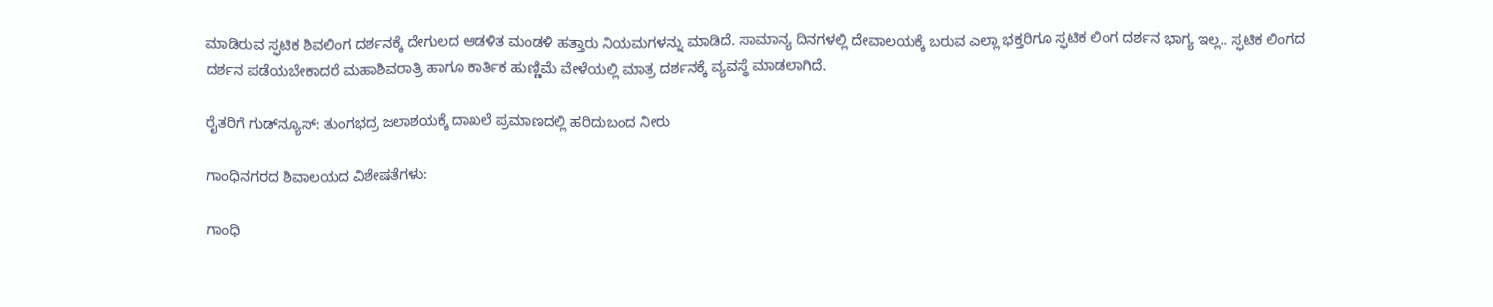ಮಾಡಿರುವ ಸ್ಫಟಿಕ ಶಿವಲಿಂಗ ದರ್ಶನಕ್ಕೆ ದೇಗುಲದ ಆಡಳಿತ ಮಂಡಳಿ ಹತ್ತಾರು ನಿಯಮಗಳನ್ನು ಮಾಡಿದೆ. ಸಾಮಾನ್ಯ ದಿನಗಳಲ್ಲಿ ದೇವಾಲಯಕ್ಕೆ ಬರುವ ಎಲ್ಲಾ ಭಕ್ತರಿಗೂ ಸ್ಫಟಿಕ ಲಿಂಗ ದರ್ಶನ ಭಾಗ್ಯ ಇಲ್ಲ.. ಸ್ಫಟಿಕ ಲಿಂಗದ ದರ್ಶನ ಪಡೆಯಬೇಕಾದರೆ ಮಹಾಶಿವರಾತ್ರಿ ಹಾಗೂ ಕಾರ್ತಿಕ ಹುಣ್ಣಿಮೆ ವೇಳೆಯಲ್ಲಿ ಮಾತ್ರ ದರ್ಶನಕ್ಕೆ ವ್ಯವಸ್ಥೆ ಮಾಡಲಾಗಿದೆ.

ರೈತರಿಗೆ ಗುಡ್‌ನ್ಯೂಸ್: ತುಂಗಭದ್ರ ಜಲಾಶಯಕ್ಕೆ ದಾಖಲೆ ಪ್ರಮಾಣದಲ್ಲಿ ಹರಿದುಬಂದ ನೀರು

ಗಾಂಧಿನಗರದ ಶಿವಾಲಯದ ವಿಶೇಷತೆಗಳು:

ಗಾಂಧಿ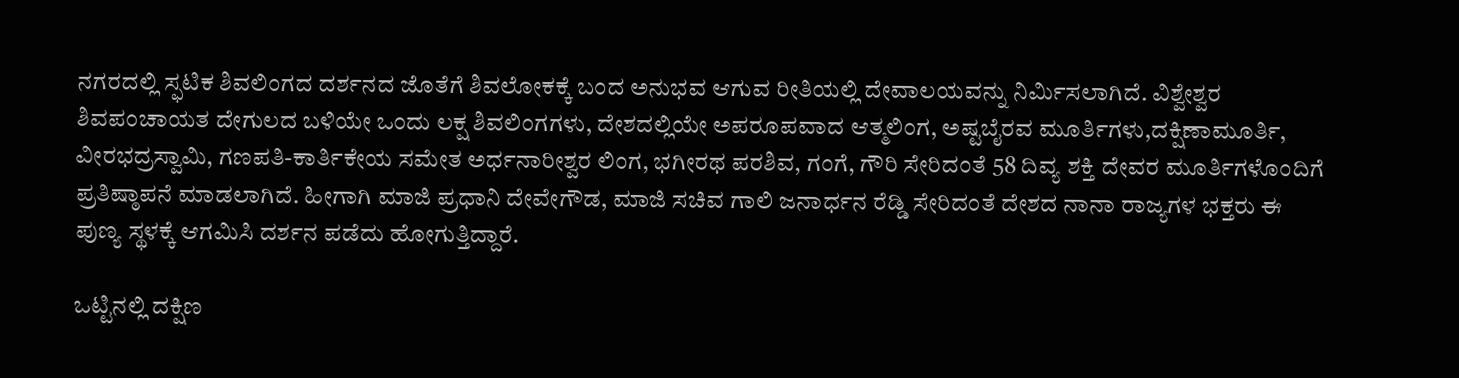ನಗರದಲ್ಲಿ ಸ್ಫಟಿಕ ಶಿವಲಿಂಗದ ದರ್ಶನದ ಜೊತೆಗೆ ಶಿವಲೋಕಕ್ಕೆ ಬಂದ ಅನುಭವ ಆಗುವ ರೀತಿಯಲ್ಲಿ ದೇವಾಲಯವನ್ನು ನಿರ್ಮಿಸಲಾಗಿದೆ. ವಿಶ್ವೇಶ್ವರ ಶಿವಪಂಚಾಯತ ದೇಗುಲದ ಬಳಿಯೇ ಒಂದು ಲಕ್ಷ ಶಿವಲಿಂಗಗಳು, ದೇಶದಲ್ಲಿಯೇ ಅಪರೂಪವಾದ ಆತ್ಮಲಿಂಗ, ಅಷ್ಟಬೈರವ ಮೂರ್ತಿಗಳು,ದಕ್ಷಿಣಾಮೂರ್ತಿ, ವೀರಭದ್ರಸ್ವಾಮಿ, ಗಣಪತಿ-ಕಾರ್ತಿಕೇಯ ಸಮೇತ ಅರ್ಧನಾರೀಶ್ವರ ಲಿಂಗ, ಭಗೀರಥ ಪರಶಿವ, ಗಂಗೆ, ಗೌರಿ ಸೇರಿದಂತೆ 58 ದಿವ್ಯ ಶಕ್ತಿ ದೇವರ ಮೂರ್ತಿಗಳೊಂದಿಗೆ ಪ್ರತಿಷ್ಠಾಪನೆ ಮಾಡಲಾಗಿದೆ. ಹೀಗಾಗಿ ಮಾಜಿ ಪ್ರಧಾನಿ ದೇವೇಗೌಡ, ಮಾಜಿ ಸಚಿವ ಗಾಲಿ ಜನಾರ್ಧನ ರೆಡ್ಡಿ ಸೇರಿದಂತೆ ದೇಶದ ನಾನಾ ರಾಜ್ಯಗಳ ಭಕ್ತರು ಈ ಪುಣ್ಯ ಸ್ಥಳಕ್ಕೆ ಆಗಮಿಸಿ ದರ್ಶನ ಪಡೆದು ಹೋಗುತ್ತಿದ್ದಾರೆ.

ಒಟ್ಟಿನಲ್ಲಿ ದಕ್ಷಿಣ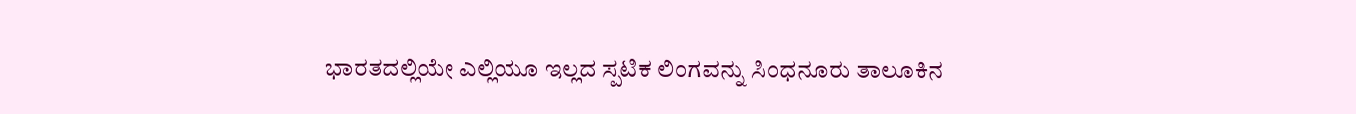ಭಾರತದಲ್ಲಿಯೇ ಎಲ್ಲಿಯೂ ಇಲ್ಲದ ಸ್ಪಟಿಕ ಲಿಂಗವನ್ನು ಸಿಂಧನೂರು ತಾಲೂಕಿನ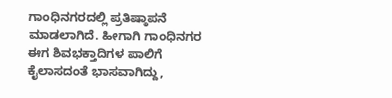ಗಾಂಧಿನಗರದಲ್ಲಿ ಪ್ರತಿಷ್ಠಾಪನೆ ಮಾಡಲಾಗಿದೆ. ಹೀಗಾಗಿ ಗಾಂಧಿನಗರ ಈಗ ಶಿವಭಕ್ತಾದಿಗಳ ಪಾಲಿಗೆ ಕೈಲಾಸದಂತೆ ಭಾಸವಾಗಿದ್ದು,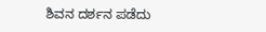ಶಿವನ ದರ್ಶನ ಪಡೆದು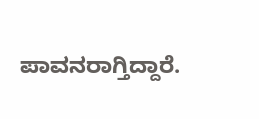ಪಾವನರಾಗ್ತಿದ್ದಾರೆ.